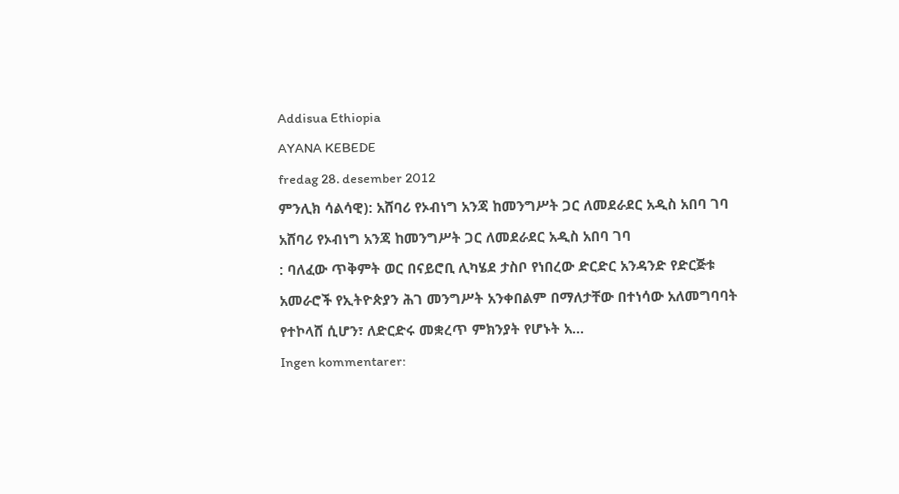Addisua Ethiopia
AYANA KEBEDE
fredag 28. desember 2012
ምንሊክ ሳልሳዊ): አሸባሪ የኦብነግ አንጃ ከመንግሥት ጋር ለመደራደር አዲስ አበባ ገባ
አሸባሪ የኦብነግ አንጃ ከመንግሥት ጋር ለመደራደር አዲስ አበባ ገባ
: ባለፈው ጥቅምት ወር በናይሮቢ ሊካሄደ ታስቦ የነበረው ድርድር አንዳንድ የድርጅቱ አመራሮች የኢትዮጵያን ሕገ መንግሥት አንቀበልም በማለታቸው በተነሳው አለመግባባት የተኮላሸ ሲሆን፣ ለድርድሩ መቋረጥ ምክንያት የሆኑት አ...
Ingen kommentarer: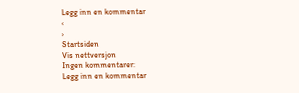Legg inn en kommentar
‹
›
Startsiden
Vis nettversjon
Ingen kommentarer:
Legg inn en kommentar